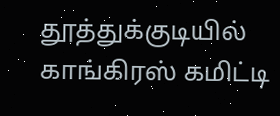தூத்துக்குடியில் காங்கிரஸ் கமிட்டி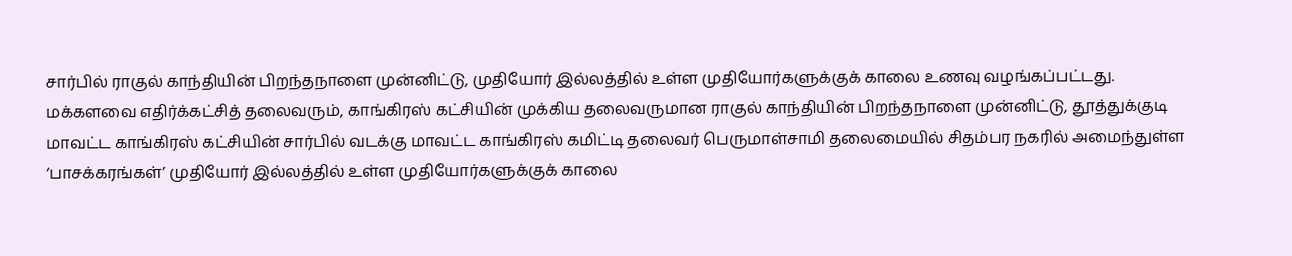சார்பில் ராகுல் காந்தியின் பிறந்தநாளை முன்னிட்டு, முதியோர் இல்லத்தில் உள்ள முதியோர்களுக்குக் காலை உணவு வழங்கப்பட்டது.
மக்களவை எதிர்க்கட்சித் தலைவரும், காங்கிரஸ் கட்சியின் முக்கிய தலைவருமான ராகுல் காந்தியின் பிறந்தநாளை முன்னிட்டு, தூத்துக்குடி மாவட்ட காங்கிரஸ் கட்சியின் சார்பில் வடக்கு மாவட்ட காங்கிரஸ் கமிட்டி தலைவர் பெருமாள்சாமி தலைமையில் சிதம்பர நகரில் அமைந்துள்ள ‘பாசக்கரங்கள்’ முதியோர் இல்லத்தில் உள்ள முதியோர்களுக்குக் காலை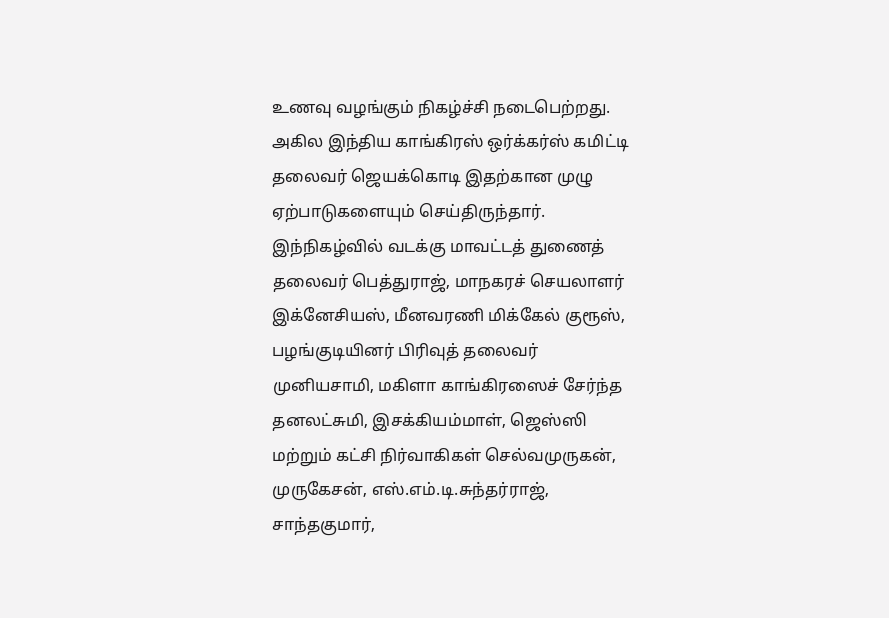உணவு வழங்கும் நிகழ்ச்சி நடைபெற்றது.
அகில இந்திய காங்கிரஸ் ஒர்க்கர்ஸ் கமிட்டி தலைவர் ஜெயக்கொடி இதற்கான முழு ஏற்பாடுகளையும் செய்திருந்தார். இந்நிகழ்வில் வடக்கு மாவட்டத் துணைத் தலைவர் பெத்துராஜ், மாநகரச் செயலாளர் இக்னேசியஸ், மீனவரணி மிக்கேல் குரூஸ், பழங்குடியினர் பிரிவுத் தலைவர் முனியசாமி, மகிளா காங்கிரஸைச் சேர்ந்த தனலட்சுமி, இசக்கியம்மாள், ஜெஸ்ஸி மற்றும் கட்சி நிர்வாகிகள் செல்வமுருகன், முருகேசன், எஸ்.எம்.டி.சுந்தர்ராஜ், சாந்தகுமார்,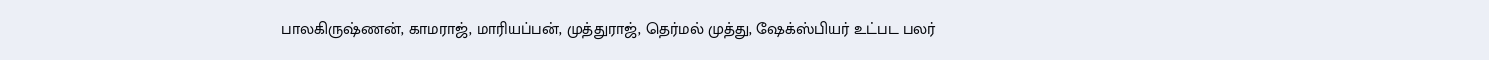பாலகிருஷ்ணன், காமராஜ், மாரியப்பன், முத்துராஜ், தெர்மல் முத்து, ஷேக்ஸ்பியர் உட்பட பலர்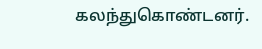கலந்துகொண்டனர்.